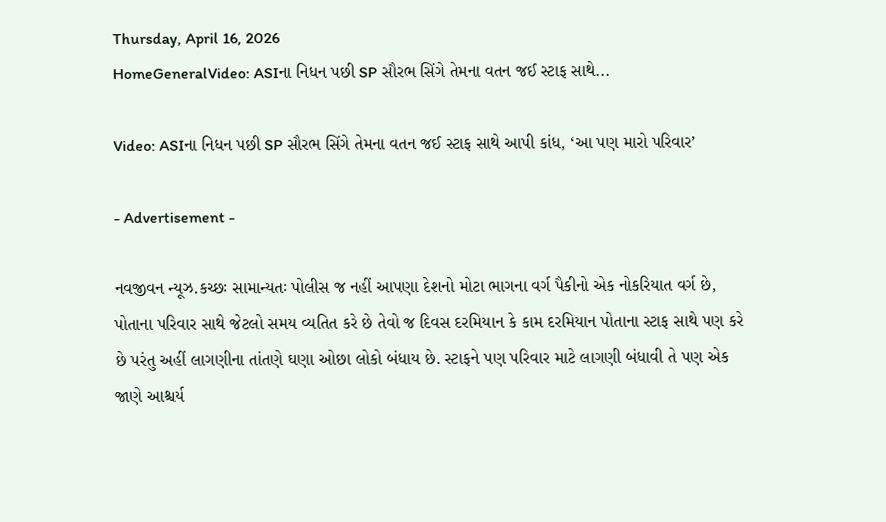Thursday, April 16, 2026
HomeGeneralVideo: ASIના નિધન પછી SP સૌરભ સિંગે તેમના વતન જઈ સ્ટાફ સાથે...

Video: ASIના નિધન પછી SP સૌરભ સિંગે તેમના વતન જઈ સ્ટાફ સાથે આપી કાંધ, ‘આ પણ મારો પરિવાર’

- Advertisement -

નવજીવન ન્યૂઝ.કચ્છઃ સામાન્યતઃ પોલીસ જ નહીં આપણા દેશનો મોટા ભાગના વર્ગ પૈકીનો એક નોકરિયાત વર્ગ છે, પોતાના પરિવાર સાથે જેટલો સમય વ્યતિત કરે છે તેવો જ દિવસ દરમિયાન કે કામ દરમિયાન પોતાના સ્ટાફ સાથે પણ કરે છે પરંતુ અહીં લાગણીના તાંતણે ઘણા ઓછા લોકો બંધાય છે. સ્ટાફને પણ પરિવાર માટે લાગણી બંધાવી તે પણ એક જાણે આશ્ચર્ય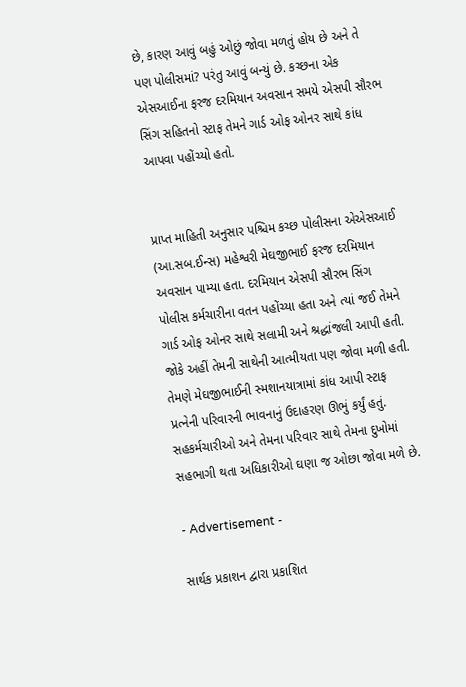છે, કારણ આવું બહું ઓછું જોવા મળતું હોય છે અને તે પણ પોલીસમાં? પરંતુ આવું બન્યું છે. કચ્છના એક એસઆઈના ફરજ દરમિયાન અવસાન સમયે એસપી સૌરભ સિંગ સહિતનો સ્ટાફ તેમને ગાર્ડ ઓફ ઓનર સાથે કાંધ આપવા પહોંચ્યો હતો.


પ્રાપ્ત માહિતી અનુસાર પશ્ચિમ કચ્છ પોલીસના એએસઆઈ (આ.સબ.ઈન્સ) મહેશ્વરી મેઘજીભાઈ ફરજ દરમિયાન અવસાન પામ્યા હતા. દરમિયાન એસપી સૌરભ સિંગ પોલીસ કર્મચારીના વતન પહોંચ્યા હતા અને ત્યાં જઈ તેમને ગાર્ડ ઓફ ઓનર સાથે સલામી અને શ્રદ્ધાંજલી આપી હતી. જોકે અહીં તેમની સાથેની આત્મીયતા પણ જોવા મળી હતી. તેમણે મેઘજીભાઈની સ્મશાનયાત્રામાં કાંધ આપી સ્ટાફ પ્રત્નેની પરિવારની ભાવનાનું ઉદાહરણ ઊભું કર્યું હતું. સહકર્મચારીઓ અને તેમના પરિવાર સાથે તેમના દુખોમાં સહભાગી થતા અધિકારીઓ ઘણા જ ઓછા જોવા મળે છે.

- Advertisement -

સાર્થક પ્રકાશન દ્વારા પ્રકાશિત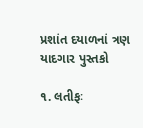પ્રશાંત દયાળનાં ત્રણ યાદગાર પુસ્તકો

૧. લતીફઃ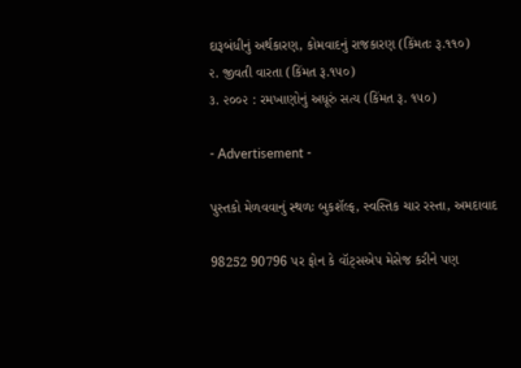દારૂબંધીનું અર્થકારણ, કોમવાદનું રાજકારણ (કિંમતઃ રૂ.૧૧૦)
૨. જીવતી વારતા (કિંમત રૂ.૧૫૦)
૩. ૨૦૦૨ : રમખાણોનું અધૂરું સત્ય (કિંમત રૂ. ૧૫૦)

- Advertisement -

પુસ્તકો મેળવવાનું સ્થળઃ બુકશૅલ્ફ, સ્વસ્તિક ચાર રસ્તા, અમદાવાદ

98252 90796 પર ફોન કે વૉટ્સએપ મેસેજ કરીને પણ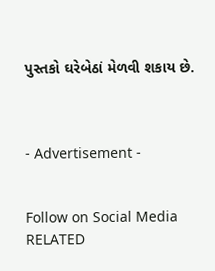પુસ્તકો ઘરેબેઠાં મેળવી શકાય છે.



- Advertisement -


Follow on Social Media
RELATED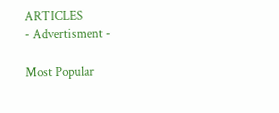ARTICLES
- Advertisment -

Most Popular